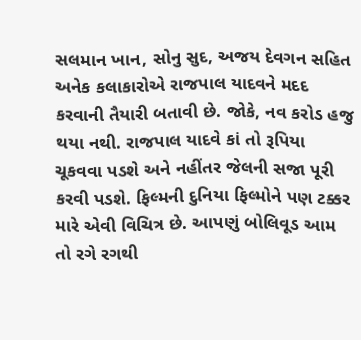સલમાન ખાન, સોનુ સુદ, અજય દેવગન સહિત અનેક કલાકારોએ રાજપાલ યાદવને મદદ કરવાની તૈયારી બતાવી છે. જોકે, નવ કરોડ હજુ થયા નથી. રાજપાલ યાદવે કાં તો રૂપિયા ચૂકવવા પડશે અને નહીંતર જેલની સજા પૂરી કરવી પડશે. ફિલ્મની દુનિયા ફિલ્મોને પણ ટક્કર મારે એવી વિચિત્ર છે. આપણું બોલિવૂડ આમ તો રગે રગથી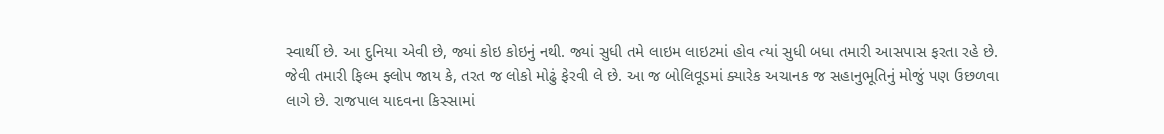સ્વાર્થી છે. આ દુનિયા એવી છે, જ્યાં કોઇ કોઇનું નથી. જ્યાં સુધી તમે લાઇમ લાઇટમાં હોવ ત્યાં સુધી બધા તમારી આસપાસ ફરતા રહે છે. જેવી તમારી ફિલ્મ ફ્લોપ જાય કે, તરત જ લોકો મોઢું ફેરવી લે છે. આ જ બોલિવૂડમાં ક્યારેક અચાનક જ સહાનુભૂતિનું મોજું પણ ઉછળવા લાગે છે. રાજપાલ યાદવના કિસ્સામાં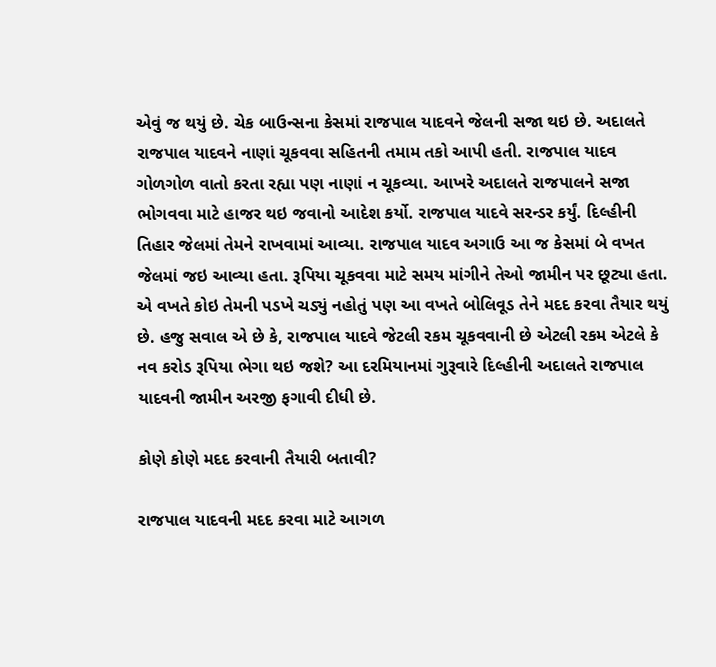એવું જ થયું છે. ચેક બાઉન્સના કેસમાં રાજપાલ યાદવને જેલની સજા થઇ છે. અદાલતે રાજપાલ યાદવને નાણાં ચૂકવવા સહિતની તમામ તકો આપી હતી. રાજપાલ યાદવ ગોળગોળ વાતો કરતા રહ્યા પણ નાણાં ન ચૂકવ્યા. આખરે અદાલતે રાજપાલને સજા ભોગવવા માટે હાજર થઇ જવાનો આદેશ કર્યો. રાજપાલ યાદવે સરન્ડર કર્યું. દિલ્હીની તિહાર જેલમાં તેમને રાખવામાં આવ્યા. રાજપાલ યાદવ અગાઉ આ જ કેસમાં બે વખત જેલમાં જઇ આવ્યા હતા. રૂપિયા ચૂકવવા માટે સમય માંગીને તેઓ જામીન પર છૂટ્યા હતા. એ વખતે કોઇ તેમની પડખે ચડ્યું નહોતું પણ આ વખતે બોલિવૂડ તેને મદદ કરવા તૈયાર થયું છે. હજુ સવાલ એ છે કે, રાજપાલ યાદવે જેટલી રકમ ચૂકવવાની છે એટલી રકમ એટલે કે નવ કરોડ રૂપિયા ભેગા થઇ જશે? આ દરમિયાનમાં ગુરૂવારે દિલ્હીની અદાલતે રાજપાલ યાદવની જામીન અરજી ફગાવી દીધી છે.

કોણે કોણે મદદ કરવાની તૈયારી બતાવી?

રાજપાલ યાદવની મદદ કરવા માટે આગળ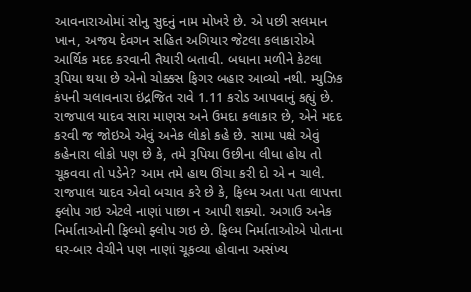આવનારાઓમાં સોનુ સુદનું નામ મોખરે છે. એ પછી સલમાન ખાન, અજય દેવગન સહિત અગિયાર જેટલા કલાકારોએ આર્થિક મદદ કરવાની તૈયારી બતાવી. બધાના મળીને કેટલા રૂપિયા થયા છે એનો ચોક્કસ ફિગર બહાર આવ્યો નથી. મ્યુઝિક કંપની ચલાવનારા ઇંદ્રજિત રાવે 1.11 કરોડ આપવાનું કહ્યું છે. રાજપાલ યાદવ સારા માણસ અને ઉમદા કલાકાર છે, એને મદદ કરવી જ જોઇએ એવું અનેક લોકો કહે છે. સામા પક્ષે એવું કહેનારા લોકો પણ છે કે, તમે રૂપિયા ઉછીના લીધા હોય તો ચૂકવવા તો પડેને? આમ તમે હાથ ઊંચા કરી દો એ ન ચાલે. રાજપાલ યાદવ એવો બચાવ કરે છે કે, ફિલ્મ અતા પતા લાપત્તા ફ્લોપ ગઇ એટલે નાણાં પાછા ન આપી શક્યો. અગાઉ અનેક નિર્માતાઓની ફિલ્મો ફ્લોપ ગઇ છે. ફિલ્મ નિર્માતાઓએ પોતાના ઘર-બાર વેચીને પણ નાણાં ચૂકવ્યા હોવાના અસંખ્ય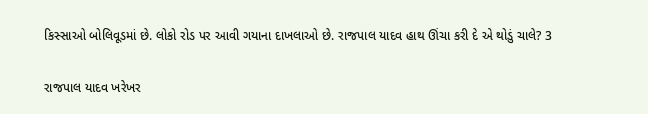કિસ્સાઓ બોલિવૂડમાં છે. લોકો રોડ પર આવી ગયાના દાખલાઓ છે. રાજપાલ યાદવ હાથ ઊંચા કરી દે એ થોડું ચાલે? 3

રાજપાલ યાદવ ખરેખર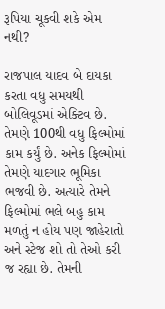રૂપિયા ચૂકવી શકે એમ નથી?

રાજપાલ યાદવ બે દાયકા કરતા વધુ સમયથી બોલિવૂડમાં એક્ટિવ છે. તેમણે 100થી વધુ ફિલ્મોમાં કામ કર્યું છે. અનેક ફિલ્મોમાં તેમણે યાદગાર ભૂમિકા ભજવી છે. અત્યારે તેમને ફિલ્મોમાં ભલે બહુ કામ મળતું ન હોય પણ જાહેરાતો અને સ્ટેજ શો તો તેઓ કરી જ રહ્યા છે. તેમની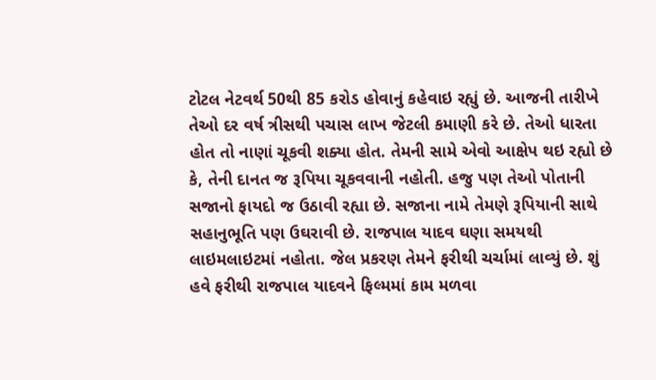ટોટલ નેટવર્થ 50થી 85 કરોડ હોવાનું કહેવાઇ રહ્યું છે. આજની તારીખે તેઓ દર વર્ષ ત્રીસથી પચાસ લાખ જેટલી કમાણી કરે છે. તેઓ ધારતા હોત તો નાણાં ચૂકવી શક્યા હોત. તેમની સામે એવો આક્ષેપ થઇ રહ્યો છે કે, તેની દાનત જ રૂપિયા ચૂકવવાની નહોતી. હજુ પણ તેઓ પોતાની સજાનો ફાયદો જ ઉઠાવી રહ્યા છે. સજાના નામે તેમણે રૂપિયાની સાથે સહાનુભૂતિ પણ ઉઘરાવી છે. રાજપાલ યાદવ ઘણા સમયથી લાઇમલાઇટમાં નહોતા. જેલ પ્રકરણ તેમને ફરીથી ચર્ચામાં લાવ્યું છે. શું હવે ફરીથી રાજપાલ યાદવને ફિલ્મમાં કામ મળવા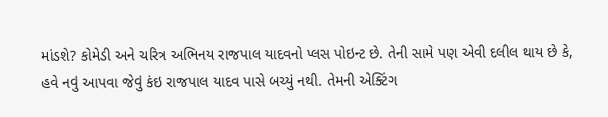માંડશે? કોમેડી અને ચરિત્ર અભિનય રાજપાલ યાદવનો પ્લસ પોઇન્ટ છે. તેની સામે પણ એવી દલીલ થાય છે કે, હવે નવું આપવા જેવું કંઇ રાજપાલ યાદવ પાસે બચ્યું નથી. તેમની એક્ટિંગ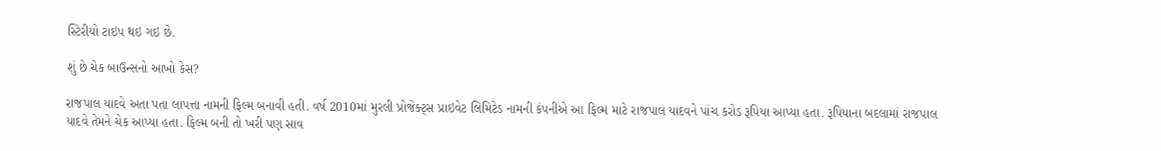સ્ટિરીયો ટાઇપ થઇ ગઇ છે.

શું છે ચેક બાઉન્સનો આખો કેસ?

રાજપાલ યાદવે અતા પતા લાપત્તા નામની ફિલ્મ બનાવી હતી. વર્ષ 2010માં મુરલી પ્રોજેક્ટ્સ પ્રાઇવેટ લિમિટેડ નામની કંપનીએ આ ફિલ્મ માટે રાજપાલ યાદવને પાંચ કરોડ રૂપિયા આપ્યા હતા. રૂપિયાના બદલામાં રાજપાલ યાદવે તેમને ચેક આપ્યા હતા. ફિલ્મ બની તો ખરી પણ સાવ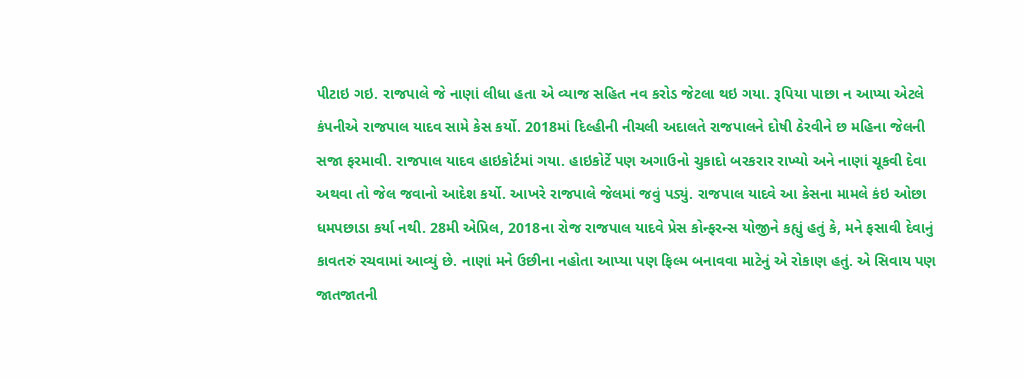પીટાઇ ગઇ. રાજપાલે જે નાણાં લીધા હતા એ વ્યાજ સહિત નવ કરોડ જેટલા થઇ ગયા. રૂપિયા પાછા ન આપ્યા એટલે કંપનીએ રાજપાલ યાદવ સામે કેસ કર્યો. 2018માં દિલ્હીની નીચલી અદાલતે રાજપાલને દોષી ઠેરવીને છ મહિના જેલની સજા ફરમાવી. રાજપાલ યાદવ હાઇકોર્ટમાં ગયા. હાઇકોર્ટે પણ અગાઉનો ચુકાદો બરકરાર રાખ્યો અને નાણાં ચૂકવી દેવા અથવા તો જેલ જવાનો આદેશ કર્યો. આખરે રાજપાલે જેલમાં જવું પડ્યું. રાજપાલ યાદવે આ કેસના મામલે કંઇ ઓછા ધમપછાડા કર્યા નથી. 28મી એપ્રિલ, 2018ના રોજ રાજપાલ યાદવે પ્રેસ કોન્ફરન્સ યોજીને કહ્યું હતું કે, મને ફસાવી દેવાનું કાવતરું રચવામાં આવ્યું છે. નાણાં મને ઉછીના નહોતા આપ્યા પણ ફિલ્મ બનાવવા માટેનું એ રોકાણ હતું. એ સિવાય પણ જાતજાતની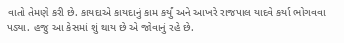વાતો તેમણે કરી છે. કાયદાએ કાયદાનું કામ કર્યું અને આખરે રાજપાલ યાદવે કર્યા ભોગવવા પડ્યા. હજુ આ કેસમાં શું થાય છે એ જોવાનું રહે છે.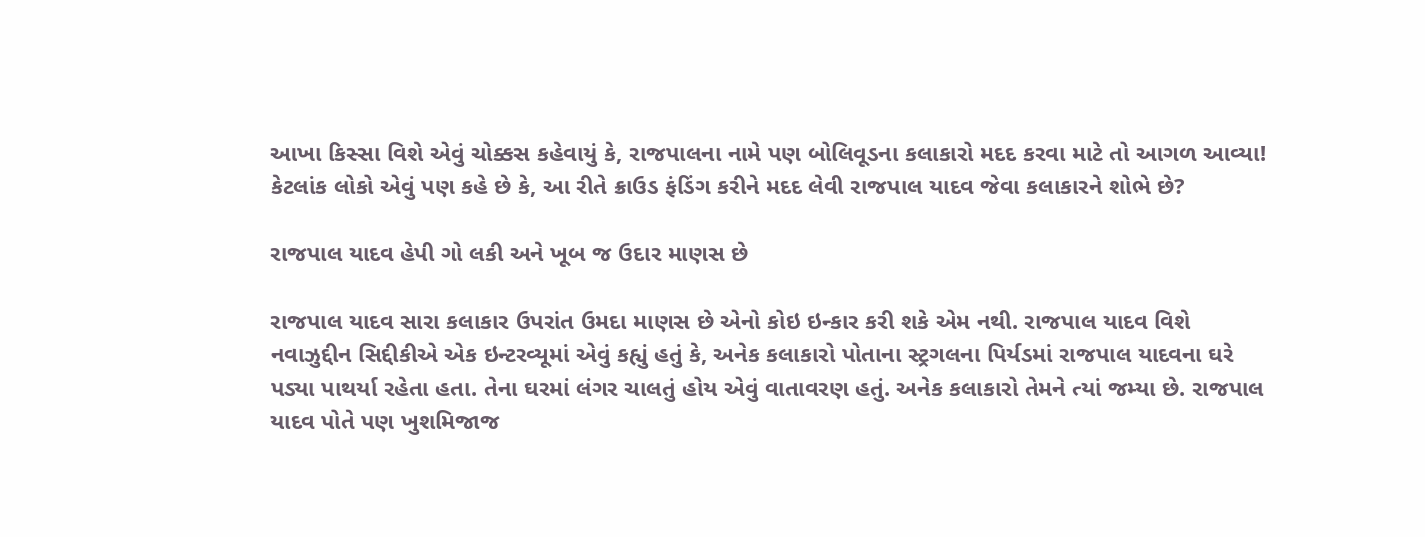આખા કિસ્સા વિશે એવું ચોક્કસ કહેવાયું કે, રાજપાલના નામે પણ બોલિવૂડના કલાકારો મદદ કરવા માટે તો આગળ આવ્યા! કેટલાંક લોકો એવું પણ કહે છે કે, આ રીતે ક્રાઉડ ફંડિંગ કરીને મદદ લેવી રાજપાલ યાદવ જેવા કલાકારને શોભે છે?

રાજપાલ યાદવ હેપી ગો લકી અને ખૂબ જ ઉદાર માણસ છે

રાજપાલ યાદવ સારા કલાકાર ઉપરાંત ઉમદા માણસ છે એનો કોઇ ઇન્કાર કરી શકે એમ નથી. રાજપાલ યાદવ વિશે નવાઝુદ્દીન સિદ્દીકીએ એક ઇન્ટરવ્યૂમાં એવું કહ્યું હતું કે, અનેક કલાકારો પોતાના સ્ટ્રગલના પિર્યડમાં રાજપાલ યાદવના ઘરે પડ્યા પાથર્યા રહેતા હતા. તેના ઘરમાં લંગર ચાલતું હોય એવું વાતાવરણ હતું. અનેક કલાકારો તેમને ત્યાં જમ્યા છે. રાજપાલ યાદવ પોતે પણ ખુશમિજાજ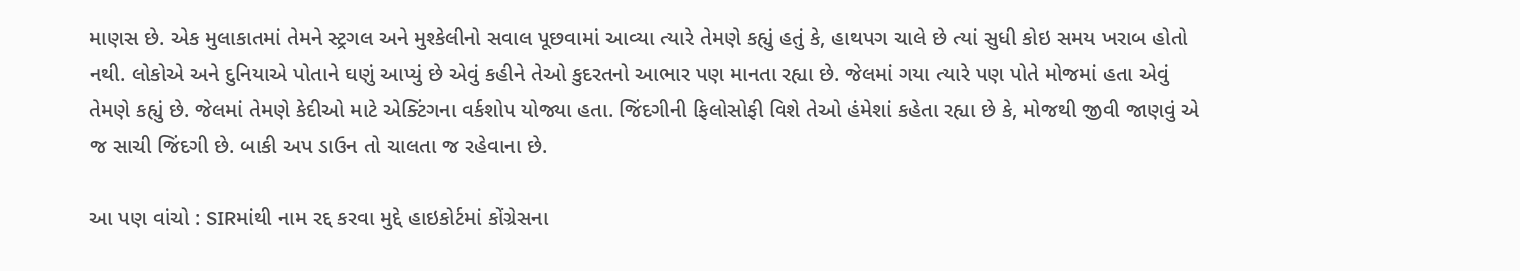માણસ છે. એક મુલાકાતમાં તેમને સ્ટ્રગલ અને મુશ્કેલીનો સવાલ પૂછવામાં આવ્યા ત્યારે તેમણે કહ્યું હતું કે, હાથપગ ચાલે છે ત્યાં સુધી કોઇ સમય ખરાબ હોતો નથી. લોકોએ અને દુનિયાએ પોતાને ઘણું આપ્યું છે એવું કહીને તેઓ કુદરતનો આભાર પણ માનતા રહ્યા છે. જેલમાં ગયા ત્યારે પણ પોતે મોજમાં હતા એવું તેમણે કહ્યું છે. જેલમાં તેમણે કેદીઓ માટે એક્ટિંગના વર્કશોપ યોજ્યા હતા. જિંદગીની ફિલોસોફી વિશે તેઓ હંમેશાં કહેતા રહ્યા છે કે, મોજથી જીવી જાણવું એ જ સાચી જિંદગી છે. બાકી અપ ડાઉન તો ચાલતા જ રહેવાના છે.

આ પણ વાંચો : SIRમાંથી નામ રદ્દ કરવા મુદ્દે હાઇકોર્ટમાં કોંગ્રેસના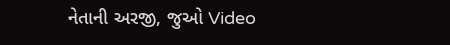નેતાની અરજી, જુઓ Video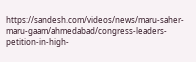https://sandesh.com/videos/news/maru-saher-maru-gaam/ahmedabad/congress-leaders-petition-in-high-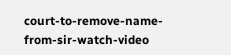court-to-remove-name-from-sir-watch-video